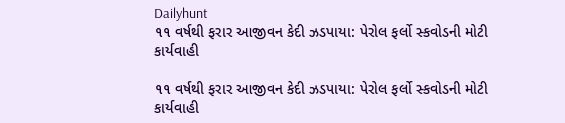Dailyhunt
૧૧ વર્ષથી ફરાર આજીવન કેદી ઝડપાયા: પેરોલ ફર્લો સ્કવોડની મોટી કાર્યવાહી

૧૧ વર્ષથી ફરાર આજીવન કેદી ઝડપાયા: પેરોલ ફર્લો સ્કવોડની મોટી કાર્યવાહી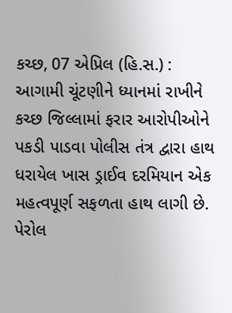કચ્છ, 07 એપ્રિલ (હિ.સ.) : આગામી ચૂંટણીને ધ્યાનમાં રાખીને કચ્છ જિલ્લામાં ફરાર આરોપીઓને પકડી પાડવા પોલીસ તંત્ર દ્વારા હાથ ધરાયેલ ખાસ ડ્રાઈવ દરમિયાન એક મહત્વપૂર્ણ સફળતા હાથ લાગી છે. પેરોલ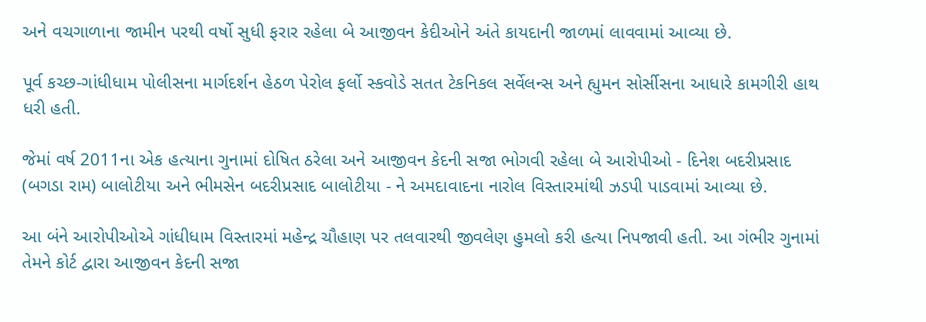અને વચગાળાના જામીન પરથી વર્ષો સુધી ફરાર રહેલા બે આજીવન કેદીઓને અંતે કાયદાની જાળમાં લાવવામાં આવ્યા છે.

પૂર્વ કચ્છ-ગાંધીધામ પોલીસના માર્ગદર્શન હેઠળ પેરોલ ફર્લો સ્કવોડે સતત ટેકનિકલ સર્વેલન્સ અને હ્યુમન સોર્સીસના આધારે કામગીરી હાથ ધરી હતી.

જેમાં વર્ષ 2011ના એક હત્યાના ગુનામાં દોષિત ઠરેલા અને આજીવન કેદની સજા ભોગવી રહેલા બે આરોપીઓ - દિનેશ બદરીપ્રસાદ (બગડા રામ) બાલોટીયા અને ભીમસેન બદરીપ્રસાદ બાલોટીયા - ને અમદાવાદના નારોલ વિસ્તારમાંથી ઝડપી પાડવામાં આવ્યા છે.

આ બંને આરોપીઓએ ગાંધીધામ વિસ્તારમાં મહેન્દ્ર ચૌહાણ પર તલવારથી જીવલેણ હુમલો કરી હત્યા નિપજાવી હતી. આ ગંભીર ગુનામાં તેમને કોર્ટ દ્વારા આજીવન કેદની સજા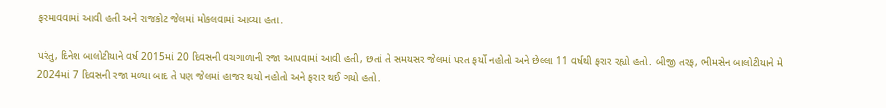ફરમાવવામાં આવી હતી અને રાજકોટ જેલમાં મોકલવામાં આવ્યા હતા.

પરંતુ, દિનેશ બાલોટીયાને વર્ષ 2015માં 20 દિવસની વચગાળાની રજા આપવામાં આવી હતી, છતાં તે સમયસર જેલમાં પરત ફર્યો નહોતો અને છેલ્લા 11 વર્ષથી ફરાર રહ્યો હતો. બીજી તરફ, ભીમસેન બાલોટીયાને મે 2024માં 7 દિવસની રજા મળ્યા બાદ તે પણ જેલમાં હાજર થયો નહોતો અને ફરાર થઈ ગયો હતો.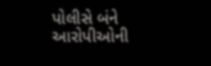પોલીસે બંને આરોપીઓની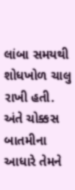લાંબા સમયથી શોધખોળ ચાલુ રાખી હતી. અંતે ચોક્કસ બાતમીના આધારે તેમને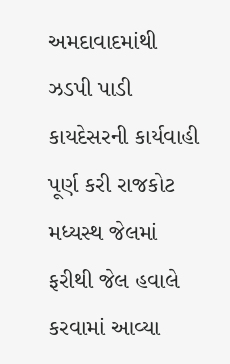અમદાવાદમાંથી ઝડપી પાડી કાયદેસરની કાર્યવાહી પૂર્ણ કરી રાજકોટ મધ્યસ્થ જેલમાં ફરીથી જેલ હવાલે કરવામાં આવ્યા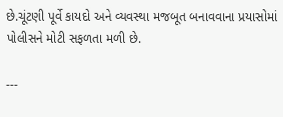છે.ચૂંટણી પૂર્વે કાયદો અને વ્યવસ્થા મજબૂત બનાવવાના પ્રયાસોમાં પોલીસને મોટી સફળતા મળી છે.

---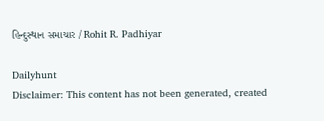હિન્દુસ્થાન સમાચાર / Rohit R. Padhiyar

Dailyhunt
Disclaimer: This content has not been generated, created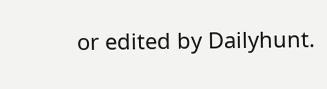or edited by Dailyhunt.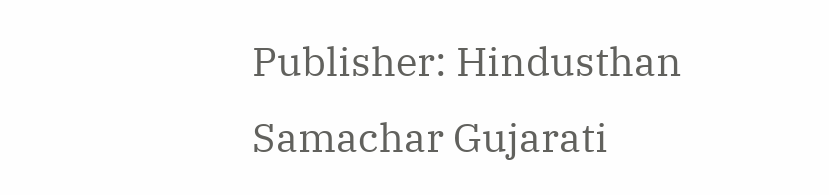Publisher: Hindusthan Samachar Gujarati